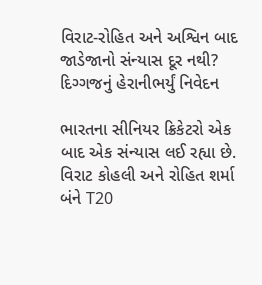વિરાટ-રોહિત અને અશ્વિન બાદ જાડેજાનો સંન્યાસ દૂર નથી? દિગ્ગજનું હેરાનીભર્યું નિવેદન

ભારતના સીનિયર ક્રિકેટરો એક બાદ એક સંન્યાસ લઈ રહ્યા છે. વિરાટ કોહલી અને રોહિત શર્મા બંને T20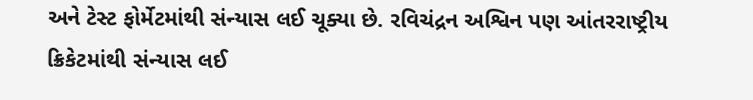અને ટેસ્ટ ફોર્મેટમાંથી સંન્યાસ લઈ ચૂક્યા છે. રવિચંદ્રન અશ્વિન પણ આંતરરાષ્ટ્રીય ક્રિકેટમાંથી સંન્યાસ લઈ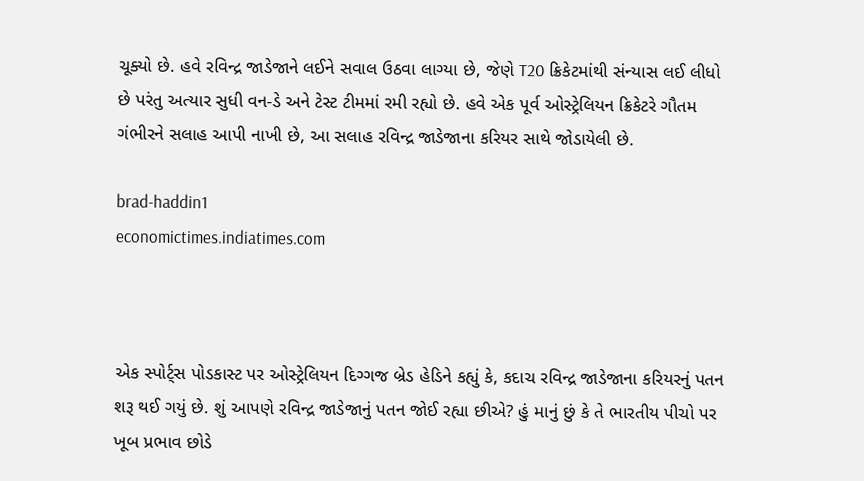ચૂક્યો છે. હવે રવિન્દ્ર જાડેજાને લઈને સવાલ ઉઠવા લાગ્યા છે, જેણે T20 ક્રિકેટમાંથી સંન્યાસ લઈ લીધો છે પરંતુ અત્યાર સુધી વન-ડે અને ટેસ્ટ ટીમમાં રમી રહ્યો છે. હવે એક પૂર્વ ઓસ્ટ્રેલિયન ક્રિકેટરે ગૌતમ ગંભીરને સલાહ આપી નાખી છે, આ સલાહ રવિન્દ્ર જાડેજાના કરિયર સાથે જોડાયેલી છે.

brad-haddin1
economictimes.indiatimes.com



એક સ્પોર્ટ્સ પોડકાસ્ટ પર ઓસ્ટ્રેલિયન દિગ્ગજ બ્રેડ હેડિને કહ્યું કે, કદાચ રવિન્દ્ર જાડેજાના કરિયરનું પતન શરૂ થઈ ગયું છે. શું આપણે રવિન્દ્ર જાડેજાનું પતન જોઈ રહ્યા છીએ? હું માનું છું કે તે ભારતીય પીચો પર ખૂબ પ્રભાવ છોડે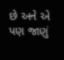છે અને એ પણ જાણું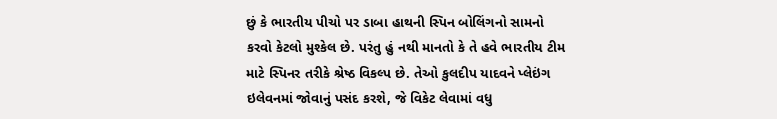છું કે ભારતીય પીચો પર ડાબા હાથની સ્પિન બોલિંગનો સામનો કરવો કેટલો મુશ્કેલ છે. પરંતુ હું નથી માનતો કે તે હવે ભારતીય ટીમ માટે સ્પિનર તરીકે શ્રેષ્ઠ વિકલ્પ છે. તેઓ કુલદીપ યાદવને પ્લેઇંગ ઇલેવનમાં જોવાનું પસંદ કરશે, જે વિકેટ લેવામાં વધુ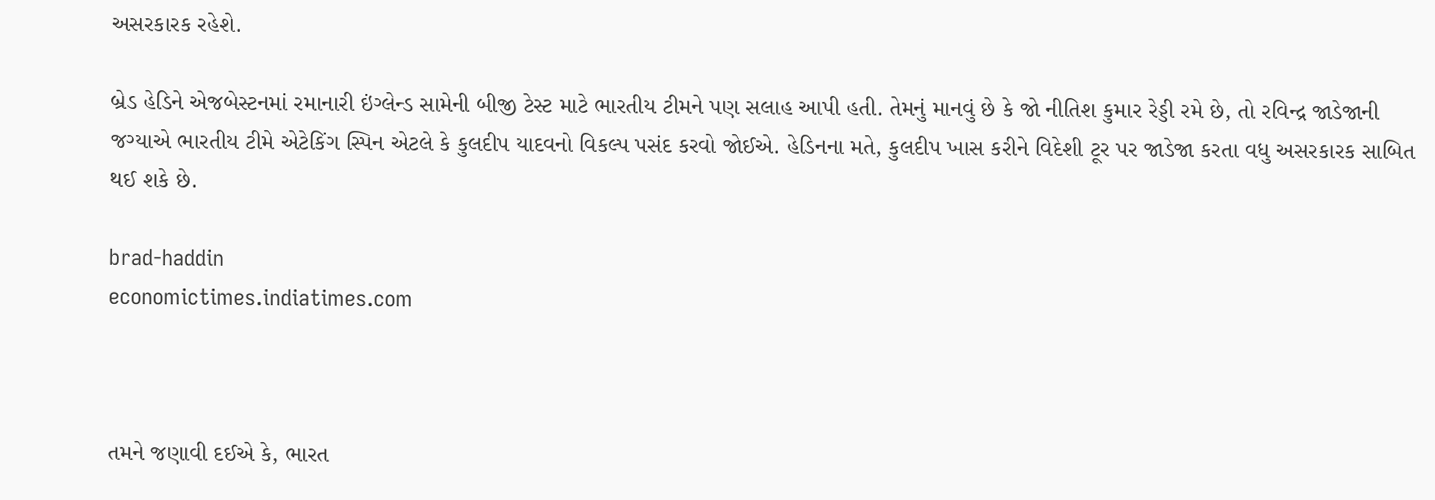અસરકારક રહેશે.

બ્રેડ હેડિને એજબેસ્ટનમાં રમાનારી ઇંગ્લેન્ડ સામેની બીજી ટેસ્ટ માટે ભારતીય ટીમને પણ સલાહ આપી હતી. તેમનું માનવું છે કે જો નીતિશ કુમાર રેડ્ડી રમે છે, તો રવિન્દ્ર જાડેજાની જગ્યાએ ભારતીય ટીમે એટેકિંગ સ્પિન એટલે કે કુલદીપ યાદવનો વિકલ્પ પસંદ કરવો જોઈએ. હેડિનના મતે, કુલદીપ ખાસ કરીને વિદેશી ટૂર પર જાડેજા કરતા વધુ અસરકારક સાબિત થઈ શકે છે.

brad-haddin
economictimes.indiatimes.com



તમને જણાવી દઈએ કે, ભારત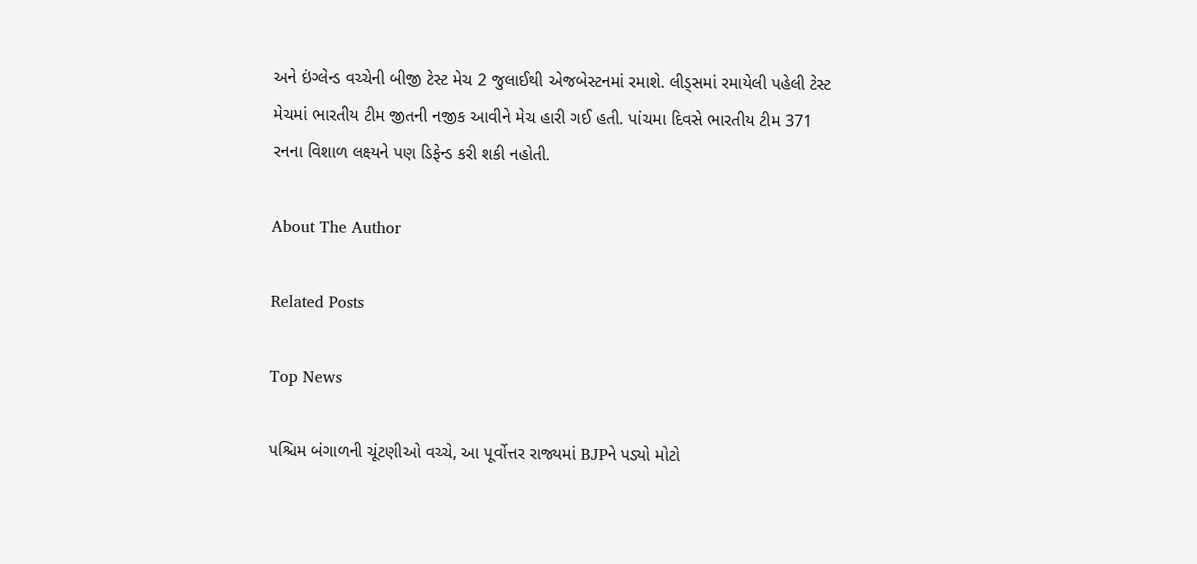અને ઇંગ્લેન્ડ વચ્ચેની બીજી ટેસ્ટ મેચ 2 જુલાઈથી એજબેસ્ટનમાં રમાશે. લીડ્સમાં રમાયેલી પહેલી ટેસ્ટ મેચમાં ભારતીય ટીમ જીતની નજીક આવીને મેચ હારી ગઈ હતી. પાંચમા દિવસે ભારતીય ટીમ 371 રનના વિશાળ લક્ષ્યને પણ ડિફેન્ડ કરી શકી નહોતી.

About The Author

Related Posts

Top News

પશ્ચિમ બંગાળની ચૂંટણીઓ વચ્ચે, આ પૂર્વોત્તર રાજ્યમાં BJPને પડ્યો મોટો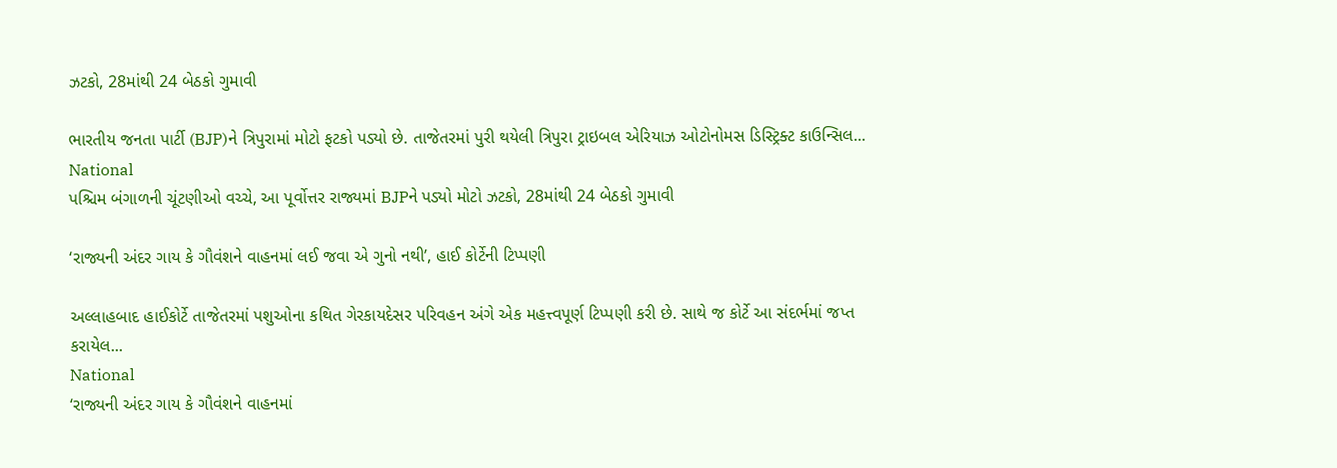ઝટકો, 28માંથી 24 બેઠકો ગુમાવી

ભારતીય જનતા પાર્ટી (BJP)ને ત્રિપુરામાં મોટો ફટકો પડ્યો છે. તાજેતરમાં પુરી થયેલી ત્રિપુરા ટ્રાઇબલ એરિયાઝ ઓટોનોમસ ડિસ્ટ્રિક્ટ કાઉન્સિલ...
National
પશ્ચિમ બંગાળની ચૂંટણીઓ વચ્ચે, આ પૂર્વોત્તર રાજ્યમાં BJPને પડ્યો મોટો ઝટકો, 28માંથી 24 બેઠકો ગુમાવી

‘રાજ્યની અંદર ગાય કે ગૌવંશને વાહનમાં લઈ જવા એ ગુનો નથી’, હાઈ કોર્ટેની ટિપ્પણી

અલ્લાહબાદ હાઈકોર્ટે તાજેતરમાં પશુઓના કથિત ગેરકાયદેસર પરિવહન અંગે એક મહત્ત્વપૂર્ણ ટિપ્પણી કરી છે. સાથે જ કોર્ટે આ સંદર્ભમાં જપ્ત કરાયેલ...
National
‘રાજ્યની અંદર ગાય કે ગૌવંશને વાહનમાં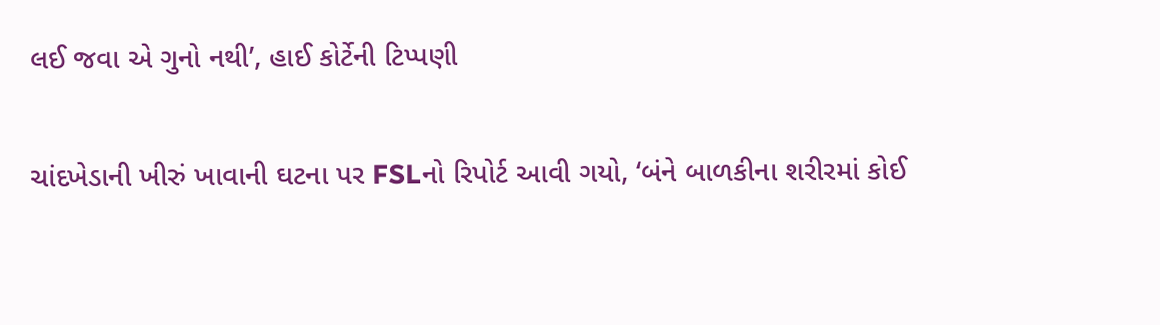લઈ જવા એ ગુનો નથી’, હાઈ કોર્ટેની ટિપ્પણી

ચાંદખેડાની ખીરું ખાવાની ઘટના પર FSLનો રિપોર્ટ આવી ગયો, ‘બંને બાળકીના શરીરમાં કોઈ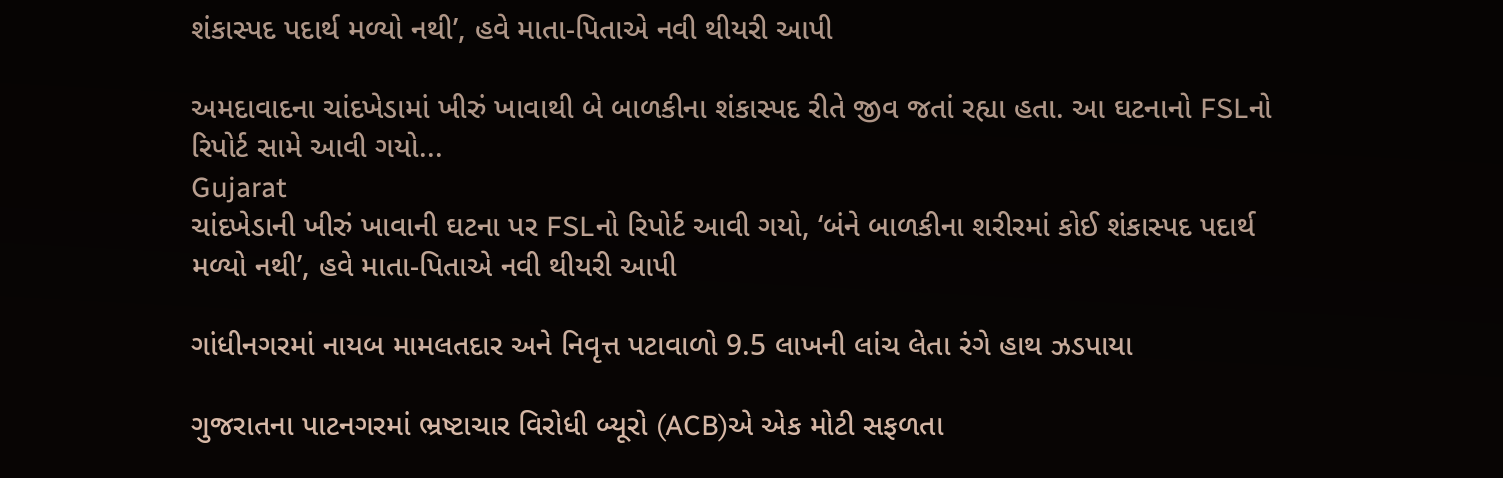શંકાસ્પદ પદાર્થ મળ્યો નથી’, હવે માતા-પિતાએ નવી થીયરી આપી

અમદાવાદના ચાંદખેડામાં ખીરું ખાવાથી બે બાળકીના શંકાસ્પદ રીતે જીવ જતાં રહ્યા હતા. આ ઘટનાનો FSLનો રિપોર્ટ સામે આવી ગયો...
Gujarat
ચાંદખેડાની ખીરું ખાવાની ઘટના પર FSLનો રિપોર્ટ આવી ગયો, ‘બંને બાળકીના શરીરમાં કોઈ શંકાસ્પદ પદાર્થ મળ્યો નથી’, હવે માતા-પિતાએ નવી થીયરી આપી

ગાંધીનગરમાં નાયબ મામલતદાર અને નિવૃત્ત પટાવાળો 9.5 લાખની લાંચ લેતા રંગે હાથ ઝડપાયા

ગુજરાતના પાટનગરમાં ભ્રષ્ટાચાર વિરોધી બ્યૂરો (ACB)એ એક મોટી સફળતા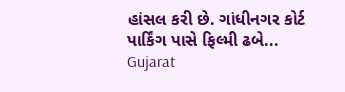હાંસલ કરી છે. ગાંધીનગર કોર્ટ પાર્કિંગ પાસે ફિલ્મી ઢબે...
Gujarat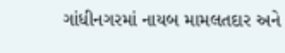ગાંધીનગરમાં નાયબ મામલતદાર અને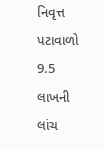નિવૃત્ત પટાવાળો 9.5 લાખની લાંચ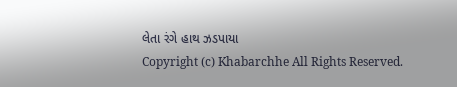લેતા રંગે હાથ ઝડપાયા
Copyright (c) Khabarchhe All Rights Reserved.